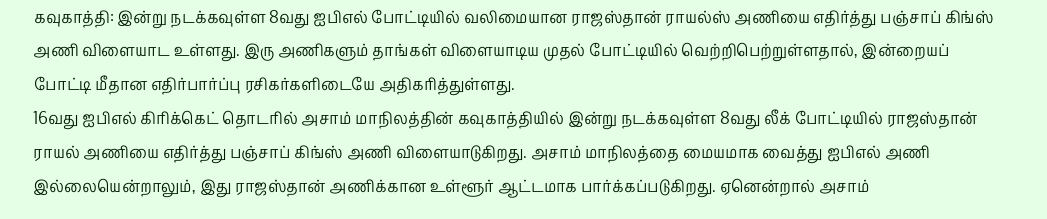கவுகாத்தி: இன்று நடக்கவுள்ள 8வது ஐபிஎல் போட்டியில் வலிமையான ராஜஸ்தான் ராயல்ஸ் அணியை எதிர்த்து பஞ்சாப் கிங்ஸ் அணி விளையாட உள்ளது. இரு அணிகளும் தாங்கள் விளையாடிய முதல் போட்டியில் வெற்றிபெற்றுள்ளதால், இன்றையப் போட்டி மீதான எதிர்பார்ப்பு ரசிகர்களிடையே அதிகரித்துள்ளது.
16வது ஐபிஎல் கிரிக்கெட் தொடரில் அசாம் மாநிலத்தின் கவுகாத்தியில் இன்று நடக்கவுள்ள 8வது லீக் போட்டியில் ராஜஸ்தான் ராயல் அணியை எதிர்த்து பஞ்சாப் கிங்ஸ் அணி விளையாடுகிறது. அசாம் மாநிலத்தை மையமாக வைத்து ஐபிஎல் அணி இல்லையென்றாலும், இது ராஜஸ்தான் அணிக்கான உள்ளூர் ஆட்டமாக பார்க்கப்படுகிறது. ஏனென்றால் அசாம்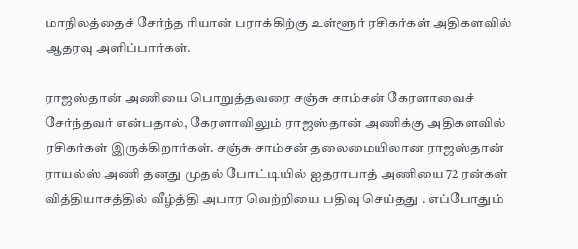மாநிலத்தைச் சேர்ந்த ரியான் பராக்கிற்கு உள்ளூர் ரசிகர்கள் அதிகளவில் ஆதரவு அளிப்பார்கள்.

ராஜஸ்தான் அணியை பொறுத்தவரை சஞ்சு சாம்சன் கேரளாவைச் சேர்ந்தவர் என்பதால், கேரளாவிலும் ராஜஸ்தான் அணிக்கு அதிகளவில் ரசிகர்கள் இருக்கிறார்கள். சஞ்சு சாம்சன் தலைமையிலான ராஜஸ்தான் ராயல்ஸ் அணி தனது முதல் போட்டியில் ஐதராபாத் அணியை 72 ரன்கள் வித்தியாசத்தில் வீழ்த்தி அபார வெற்றியை பதிவு செய்தது . எப்போதும்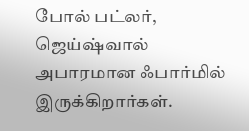போல் பட்லர், ஜெய்ஷ்வால் அபாரமான ஃபார்மில் இருக்கிறார்கள்.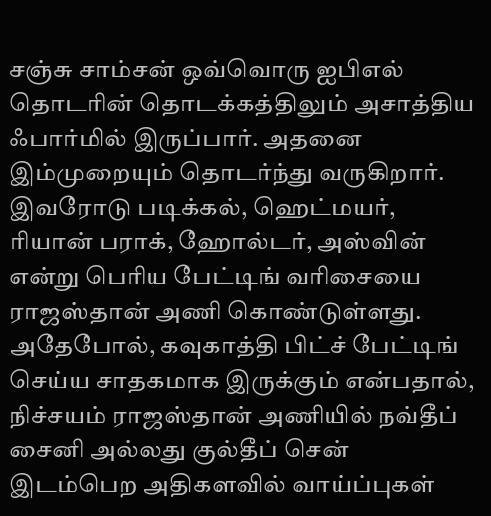சஞ்சு சாம்சன் ஒவ்வொரு ஐபிஎல் தொடரின் தொடக்கத்திலும் அசாத்திய ஃபார்மில் இருப்பார். அதனை இம்முறையும் தொடர்ந்து வருகிறார்.
இவரோடு படிக்கல், ஹெட்மயர், ரியான் பராக், ஹோல்டர், அஸ்வின் என்று பெரிய பேட்டிங் வரிசையை ராஜஸ்தான் அணி கொண்டுள்ளது. அதேபோல், கவுகாத்தி பிட்ச் பேட்டிங் செய்ய சாதகமாக இருக்கும் என்பதால், நிச்சயம் ராஜஸ்தான் அணியில் நவ்தீப் சைனி அல்லது குல்தீப் சென் இடம்பெற அதிகளவில் வாய்ப்புகள்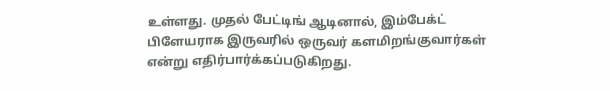உள்ளது. முதல் பேட்டிங் ஆடினால், இம்பேக்ட் பிளேயராக இருவரில் ஒருவர் களமிறங்குவார்கள் என்று எதிர்பார்க்கப்படுகிறது.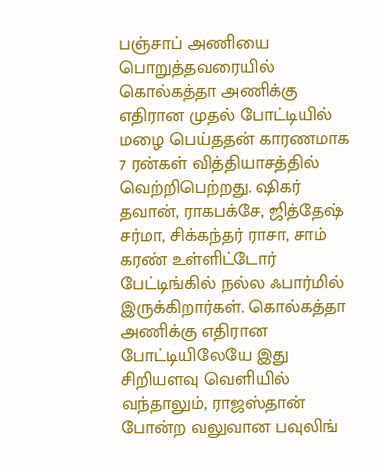பஞ்சாப் அணியை பொறுத்தவரையில் கொல்கத்தா அணிக்கு எதிரான முதல் போட்டியில் மழை பெய்ததன் காரணமாக 7 ரன்கள் வித்தியாசத்தில் வெற்றிபெற்றது. ஷிகர் தவான், ராகபக்சே, ஜித்தேஷ் சர்மா, சிக்கந்தர் ராசா, சாம் கரண் உள்ளிட்டோர் பேட்டிங்கில் நல்ல ஃபார்மில் இருக்கிறார்கள். கொல்கத்தா அணிக்கு எதிரான போட்டியிலேயே இது சிறியளவு வெளியில் வந்தாலும், ராஜஸ்தான் போன்ற வலுவான பவுலிங்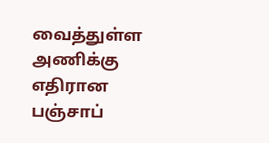வைத்துள்ள அணிக்கு எதிரான பஞ்சாப்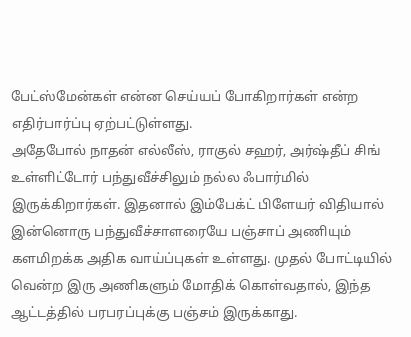பேட்ஸ்மேன்கள் என்ன செய்யப் போகிறார்கள் என்ற எதிர்பார்ப்பு ஏற்பட்டுள்ளது.
அதேபோல் நாதன் எல்லீஸ், ராகுல் சஹர், அர்ஷ்தீப் சிங் உள்ளிட்டோர் பந்துவீச்சிலும் நல்ல ஃபார்மில் இருக்கிறார்கள். இதனால் இம்பேக்ட் பிளேயர் விதியால் இன்னொரு பந்துவீச்சாளரையே பஞ்சாப் அணியும் களமிறக்க அதிக வாய்ப்புகள் உள்ளது. முதல் போட்டியில் வென்ற இரு அணிகளும் மோதிக் கொள்வதால், இந்த ஆட்டத்தில் பரபரப்புக்கு பஞ்சம் இருக்காது.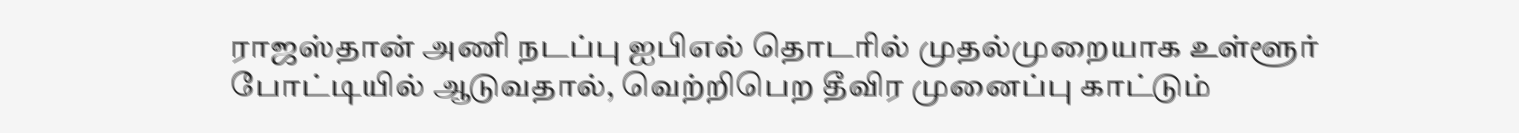ராஜஸ்தான் அணி நடப்பு ஐபிஎல் தொடரில் முதல்முறையாக உள்ளூர் போட்டியில் ஆடுவதால், வெற்றிபெற தீவிர முனைப்பு காட்டும்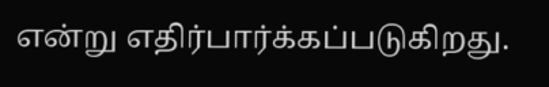என்று எதிர்பார்க்கப்படுகிறது.